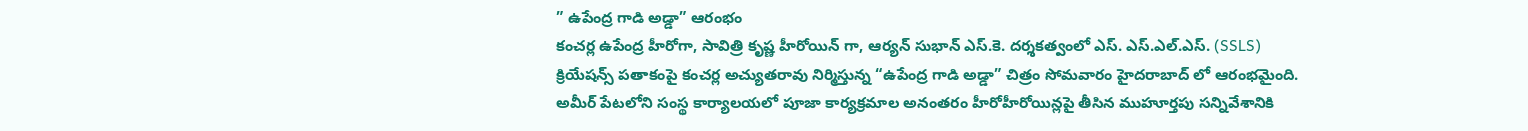” ఉపేంద్ర గాడి అడ్డా” ఆరంభం
కంచర్ల ఉపేంద్ర హీరోగా, సావిత్రి కృష్ణ హీరోయిన్ గా, ఆర్యన్ సుభాన్ ఎస్.కె. దర్శకత్వంలో ఎస్. ఎస్.ఎల్.ఎస్. (SSLS) క్రియేషన్స్ పతాకంపై కంచర్ల అచ్యుతరావు నిర్మిస్తున్న “ఉపేంద్ర గాడి అడ్డా” చిత్రం సోమవారం హైదరాబాద్ లో ఆరంభమైంది.
అమీర్ పేటలోని సంస్థ కార్యాలయలో పూజా కార్యక్రమాల అనంతరం హీరోహీరోయిన్లపై తీసిన ముహూర్తపు సన్నివేశానికి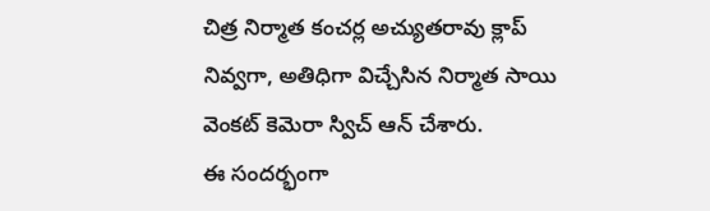చిత్ర నిర్మాత కంచర్ల అచ్యుతరావు క్లాప్ నివ్వగా, అతిధిగా విచ్చేసిన నిర్మాత సాయి వెంకట్ కెమెరా స్విచ్ ఆన్ చేశారు.
ఈ సందర్భంగా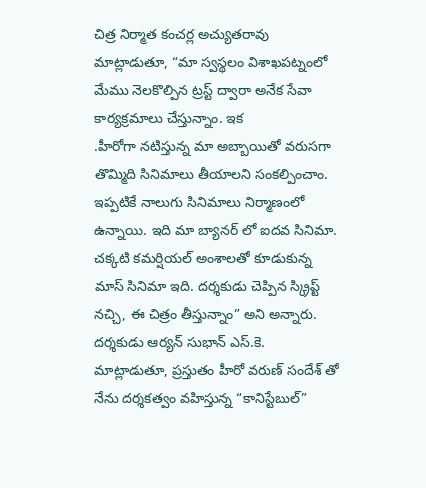చిత్ర నిర్మాత కంచర్ల అచ్యుతరావు మాట్లాడుతూ, “మా స్వస్థలం విశాఖపట్నంలో మేము నెలకొల్పిన ట్రస్ట్ ద్వారా అనేక సేవా కార్యక్రమాలు చేస్తున్నాం. ఇక
.హీరోగా నటిస్తున్న మా అబ్బాయితో వరుసగా తొమ్మిది సినిమాలు తీయాలని సంకల్పించాం. ఇప్పటికే నాలుగు సినిమాలు నిర్మాణంలో ఉన్నాయి. ఇది మా బ్యానర్ లో ఐదవ సినిమా. చక్కటి కమర్షియల్ అంశాలతో కూడుకున్న మాస్ సినిమా ఇది. దర్శకుడు చెప్పిన స్క్రిప్ట్ నచ్చి, ఈ చిత్రం తీస్తున్నాం” అని అన్నారు.
దర్శకుడు ఆర్యన్ సుభాన్ ఎస్.కె. మాట్లాడుతూ, ప్రస్తుతం హీరో వరుణ్ సందేశ్ తో నేను దర్శకత్వం వహిస్తున్న “కానిస్టేబుల్”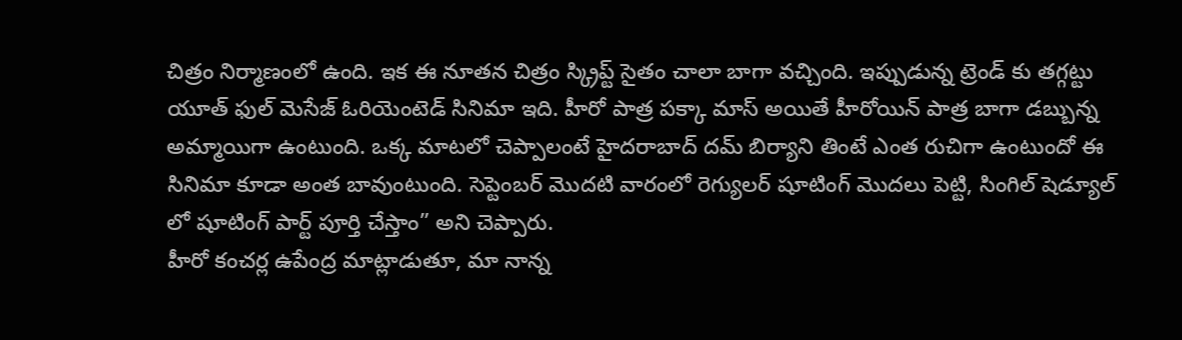చిత్రం నిర్మాణంలో ఉంది. ఇక ఈ నూతన చిత్రం స్క్రిప్ట్ సైతం చాలా బాగా వచ్చింది. ఇప్పుడున్న ట్రెండ్ కు తగ్గట్టు యూత్ ఫుల్ మెసేజ్ ఓరియెంటెడ్ సినిమా ఇది. హీరో పాత్ర పక్కా మాస్ అయితే హీరోయిన్ పాత్ర బాగా డబ్బున్న అమ్మాయిగా ఉంటుంది. ఒక్క మాటలో చెప్పాలంటే హైదరాబాద్ దమ్ బిర్యాని తింటే ఎంత రుచిగా ఉంటుందో ఈ సినిమా కూడా అంత బావుంటుంది. సెప్టెంబర్ మొదటి వారంలో రెగ్యులర్ షూటింగ్ మొదలు పెట్టి, సింగిల్ షెడ్యూల్ లో షూటింగ్ పార్ట్ పూర్తి చేస్తాం” అని చెప్పారు.
హీరో కంచర్ల ఉపేంద్ర మాట్లాడుతూ, మా నాన్న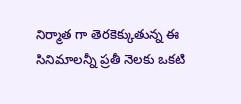నిర్మాత గా తెరకెక్కుతున్న ఈ సినిమాలన్నీ ప్రతీ నెలకు ఒకటి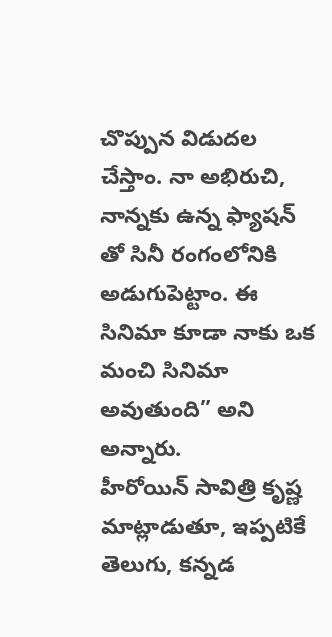చొప్పున విడుదల చేస్తాం. నా అభిరుచి, నాన్నకు ఉన్న ఫ్యాషన్ తో సినీ రంగంలోనికి అడుగుపెట్టాం. ఈ సినిమా కూడా నాకు ఒక మంచి సినిమా అవుతుంది” అని అన్నారు.
హీరోయిన్ సావిత్రి కృష్ణ మాట్లాడుతూ, ఇప్పటికే తెలుగు, కన్నడ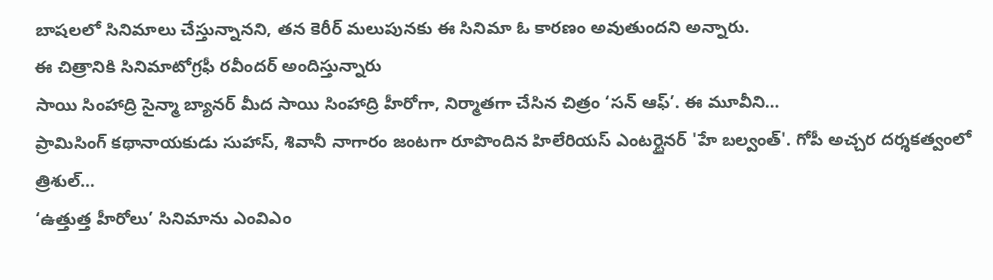బాషలలో సినిమాలు చేస్తున్నానని, తన కెరీర్ మలుపునకు ఈ సినిమా ఓ కారణం అవుతుందని అన్నారు.
ఈ చిత్రానికి సినిమాటోగ్రఫీ రవీందర్ అందిస్తున్నారు
సాయి సింహాద్రి సైన్మా బ్యానర్ మీద సాయి సింహాద్రి హీరోగా, నిర్మాతగా చేసిన చిత్రం ‘సన్ ఆఫ్’. ఈ మూవీని…
ప్రామిసింగ్ కథానాయకుడు సుహాస్, శివానీ నాగారం జంటగా రూపొందిన హిలేరియస్ ఎంటర్టైనర్ 'హే బల్వంత్'. గోపీ అచ్చర దర్శకత్వంలో త్రిశుల్…
‘ఉత్తుత్త హీరోలు’ సినిమాను ఎంవిఎం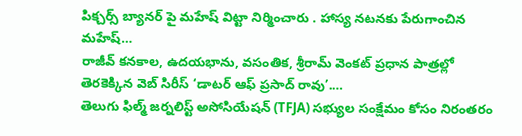పిక్చర్స్ బ్యానర్ పై మహేష్ విట్టా నిర్మించారు . హాస్య నటనకు పేరుగాంచిన మహేష్…
రాజీవ్ కనకాల, ఉదయభాను, వసంతిక, శ్రీరామ్ వెంకట్ ప్రధాన పాత్రల్లో తెరకెక్కిన వెబ్ సిరీస్ ‘డాటర్ ఆఫ్ ప్రసాద్ రావు’.…
తెలుగు ఫిల్మ్ జర్నలిస్ట్ అసోసియేషన్ (TFJA) సభ్యుల సంక్షేమం కోసం నిరంతరం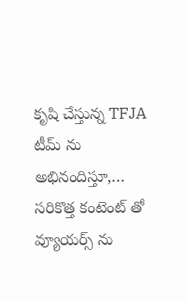కృషి చేస్తున్న TFJA టీమ్ ను అభినందిస్తూ,…
సరికొత్త కంటెంట్ తో వ్యూయర్స్ ను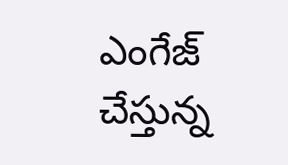ఎంగేజ్ చేస్తున్న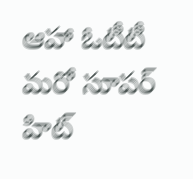ఆహా ఓటీటీ మరో సూపర్ హిట్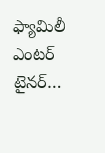ఫ్యామిలీ ఎంటర్ టైనర్…